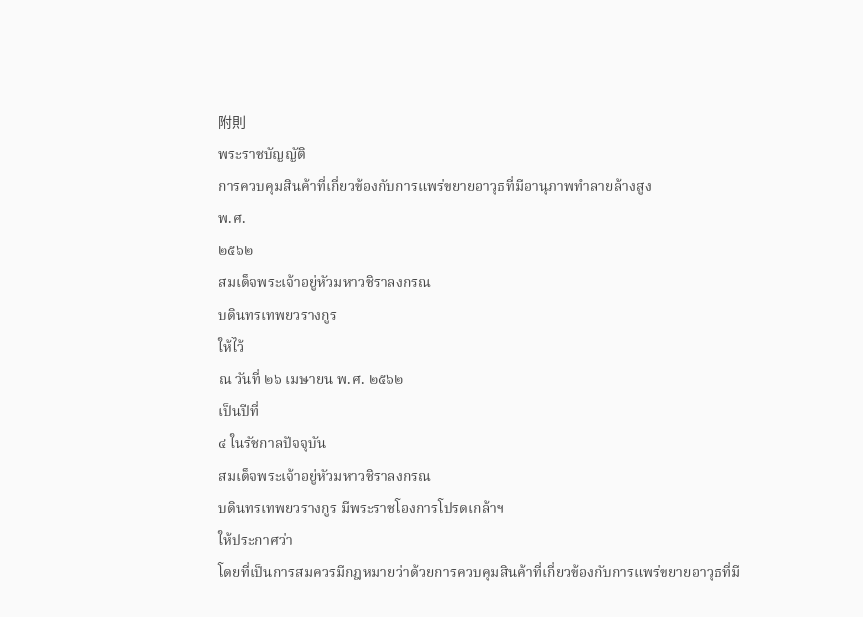附則
พระราชบัญญัติ
การควบคุมสินค้าที่เกี่ยวข้องกับการแพร่ขยายอาวุธที่มีอานุภาพทำลายล้างสูง
พ.ศ.
๒๕๖๒
สมเด็จพระเจ้าอยู่หัวมหาวชิราลงกรณ
บดินทรเทพยวรางกูร
ให้ไว้
ณ วันที่ ๒๖ เมษายน พ.ศ. ๒๕๖๒
เป็นปีที่
๔ ในรัชกาลปัจจุบัน
สมเด็จพระเจ้าอยู่หัวมหาวชิราลงกรณ
บดินทรเทพยวรางกูร มีพระราชโองการโปรดเกล้าฯ
ให้ประกาศว่า
โดยที่เป็นการสมควรมีกฎหมายว่าด้วยการควบคุมสินค้าที่เกี่ยวข้องกับการแพร่ขยายอาวุธที่มี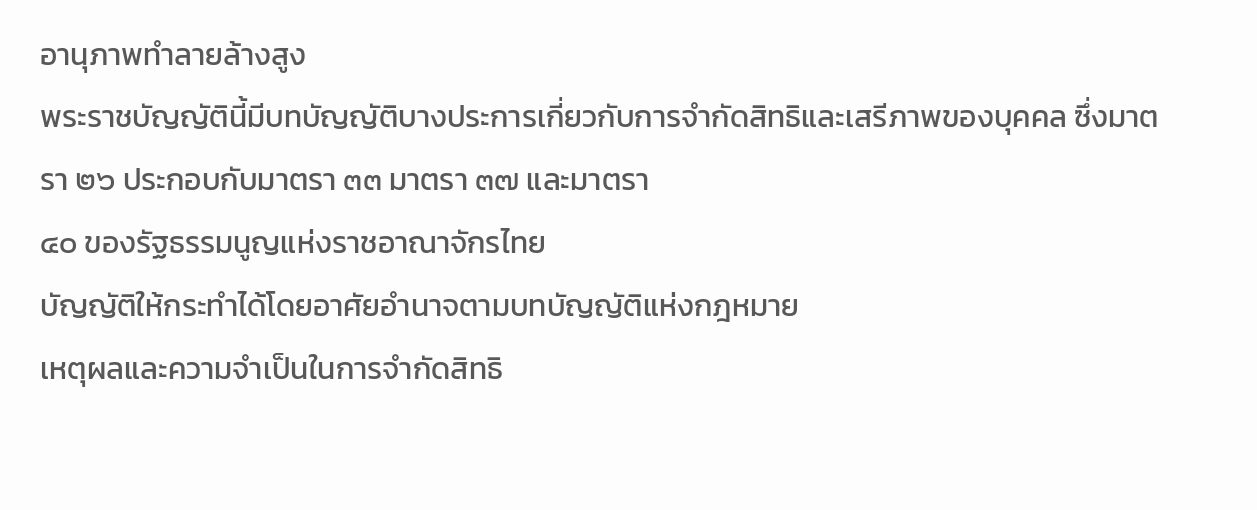อานุภาพทำลายล้างสูง
พระราชบัญญัตินี้มีบทบัญญัติบางประการเกี่ยวกับการจำกัดสิทธิและเสรีภาพของบุคคล ซึ่งมาตรา ๒๖ ประกอบกับมาตรา ๓๓ มาตรา ๓๗ และมาตรา
๔๐ ของรัฐธรรมนูญแห่งราชอาณาจักรไทย
บัญญัติให้กระทำได้โดยอาศัยอำนาจตามบทบัญญัติแห่งกฎหมาย
เหตุผลและความจำเป็นในการจำกัดสิทธิ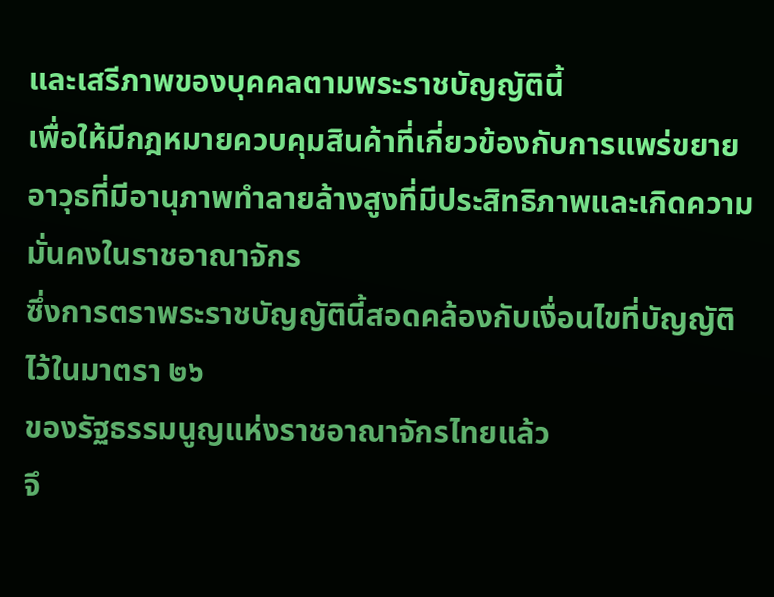และเสรีภาพของบุคคลตามพระราชบัญญัตินี้
เพื่อให้มีกฎหมายควบคุมสินค้าที่เกี่ยวข้องกับการแพร่ขยายอาวุธที่มีอานุภาพทำลายล้างสูงที่มีประสิทธิภาพและเกิดความมั่นคงในราชอาณาจักร
ซึ่งการตราพระราชบัญญัตินี้สอดคล้องกับเงื่อนไขที่บัญญัติไว้ในมาตรา ๒๖
ของรัฐธรรมนูญแห่งราชอาณาจักรไทยแล้ว
จึ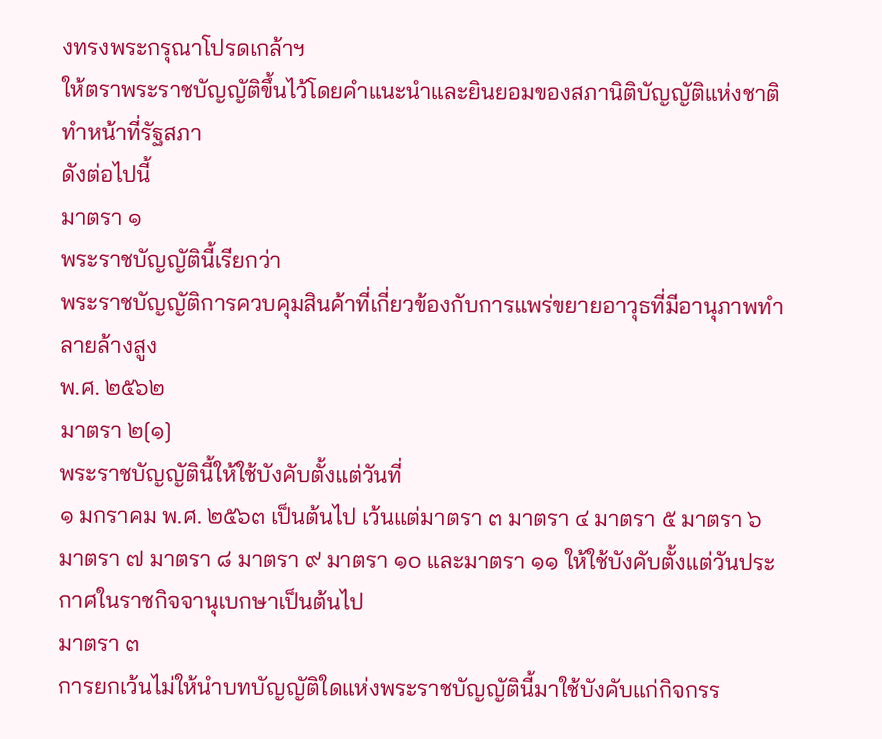งทรงพระกรุณาโปรดเกล้าฯ
ให้ตราพระราชบัญญัติขึ้นไว้โดยคำแนะนำและยินยอมของสภานิติบัญญัติแห่งชาติทำหน้าที่รัฐสภา
ดังต่อไปนี้
มาตรา ๑
พระราชบัญญัตินี้เรียกว่า
พระราชบัญญัติการควบคุมสินค้าที่เกี่ยวข้องกับการแพร่ขยายอาวุธที่มีอานุภาพทำลายล้างสูง
พ.ศ. ๒๕๖๒
มาตรา ๒[๑]
พระราชบัญญัตินี้ให้ใช้บังคับตั้งแต่วันที่
๑ มกราคม พ.ศ. ๒๕๖๓ เป็นต้นไป เว้นแต่มาตรา ๓ มาตรา ๔ มาตรา ๕ มาตรา ๖
มาตรา ๗ มาตรา ๘ มาตรา ๙ มาตรา ๑๐ และมาตรา ๑๑ ให้ใช้บังคับตั้งแต่วันประกาศในราชกิจจานุเบกษาเป็นต้นไป
มาตรา ๓
การยกเว้นไม่ให้นำบทบัญญัติใดแห่งพระราชบัญญัตินี้มาใช้บังคับแก่กิจกรร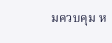มควบคุม ห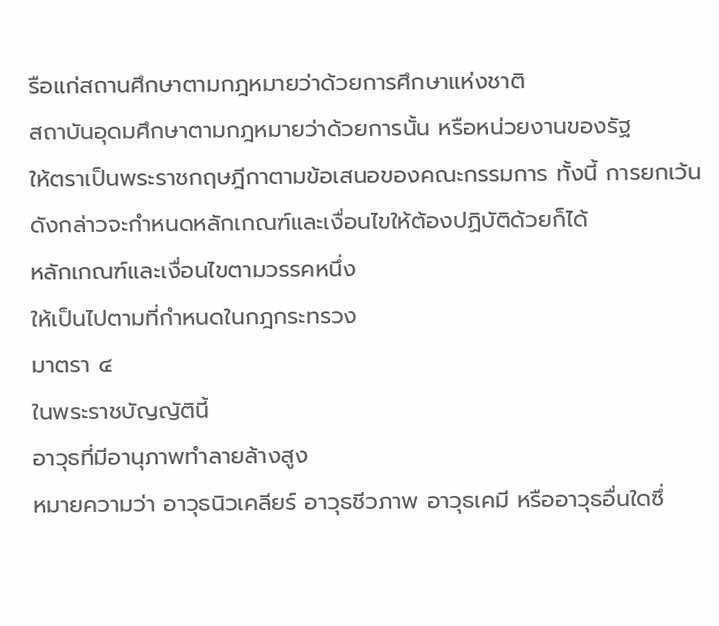รือแก่สถานศึกษาตามกฎหมายว่าด้วยการศึกษาแห่งชาติ
สถาบันอุดมศึกษาตามกฎหมายว่าด้วยการนั้น หรือหน่วยงานของรัฐ
ให้ตราเป็นพระราชกฤษฎีกาตามข้อเสนอของคณะกรรมการ ทั้งนี้ การยกเว้นดังกล่าวจะกำหนดหลักเกณฑ์และเงื่อนไขให้ต้องปฏิบัติด้วยก็ได้
หลักเกณฑ์และเงื่อนไขตามวรรคหนึ่ง
ให้เป็นไปตามที่กำหนดในกฎกระทรวง
มาตรา ๔
ในพระราชบัญญัตินี้
อาวุธที่มีอานุภาพทำลายล้างสูง
หมายความว่า อาวุธนิวเคลียร์ อาวุธชีวภาพ อาวุธเคมี หรืออาวุธอื่นใดซึ่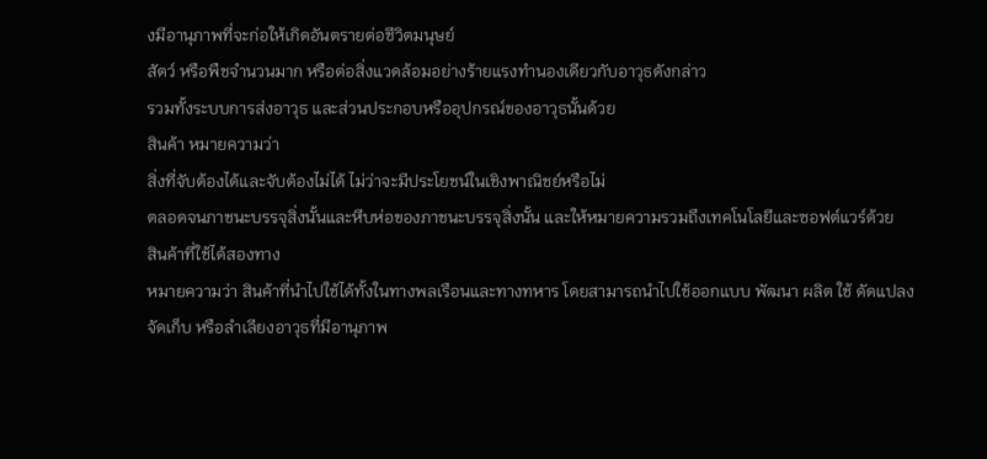งมีอานุภาพที่จะก่อให้เกิดอันตรายต่อชีวิตมนุษย์
สัตว์ หรือพืชจำนวนมาก หรือต่อสิ่งแวดล้อมอย่างร้ายแรงทำนองเดียวกับอาวุธดังกล่าว
รวมทั้งระบบการส่งอาวุธ และส่วนประกอบหรืออุปกรณ์ของอาวุธนั้นด้วย
สินค้า หมายความว่า
สิ่งที่จับต้องได้และจับต้องไม่ได้ ไม่ว่าจะมีประโยชน์ในเชิงพาณิชย์หรือไม่
ตลอดจนภาชนะบรรจุสิ่งนั้นและหีบห่อของภาชนะบรรจุสิ่งนั้น และให้หมายความรวมถึงเทคโนโลยีและซอฟต์แวร์ด้วย
สินค้าที่ใช้ได้สองทาง
หมายความว่า สินค้าที่นำไปใช้ได้ทั้งในทางพลเรือนและทางทหาร โดยสามารถนำไปใช้ออกแบบ พัฒนา ผลิต ใช้ ดัดแปลง
จัดเก็บ หรือลำเลียงอาวุธที่มีอานุภาพ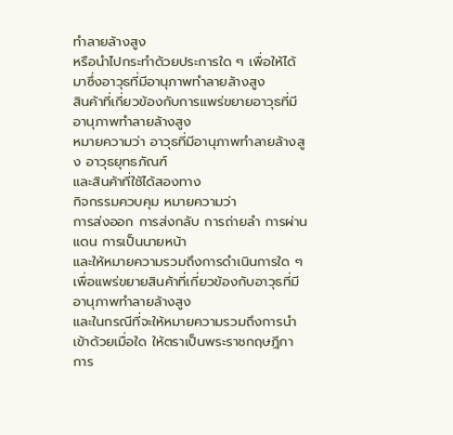ทำลายล้างสูง
หรือนำไปกระทำด้วยประการใด ๆ เพื่อให้ได้มาซึ่งอาวุธที่มีอานุภาพทำลายล้างสูง
สินค้าที่เกี่ยวข้องกับการแพร่ขยายอาวุธที่มีอานุภาพทำลายล้างสูง
หมายความว่า อาวุธที่มีอานุภาพทำลายล้างสูง อาวุธยุทธภัณฑ์
และสินค้าที่ใช้ได้สองทาง
กิจกรรมควบคุม หมายความว่า
การส่งออก การส่งกลับ การถ่ายลำ การผ่านแดน การเป็นนายหน้า
และให้หมายความรวมถึงการดำเนินการใด ๆ เพื่อแพร่ขยายสินค้าที่เกี่ยวข้องกับอาวุธที่มีอานุภาพทำลายล้างสูง
และในกรณีที่จะให้หมายความรวมถึงการนำเข้าด้วยเมื่อใด ให้ตราเป็นพระราชกฤษฎีกา
การ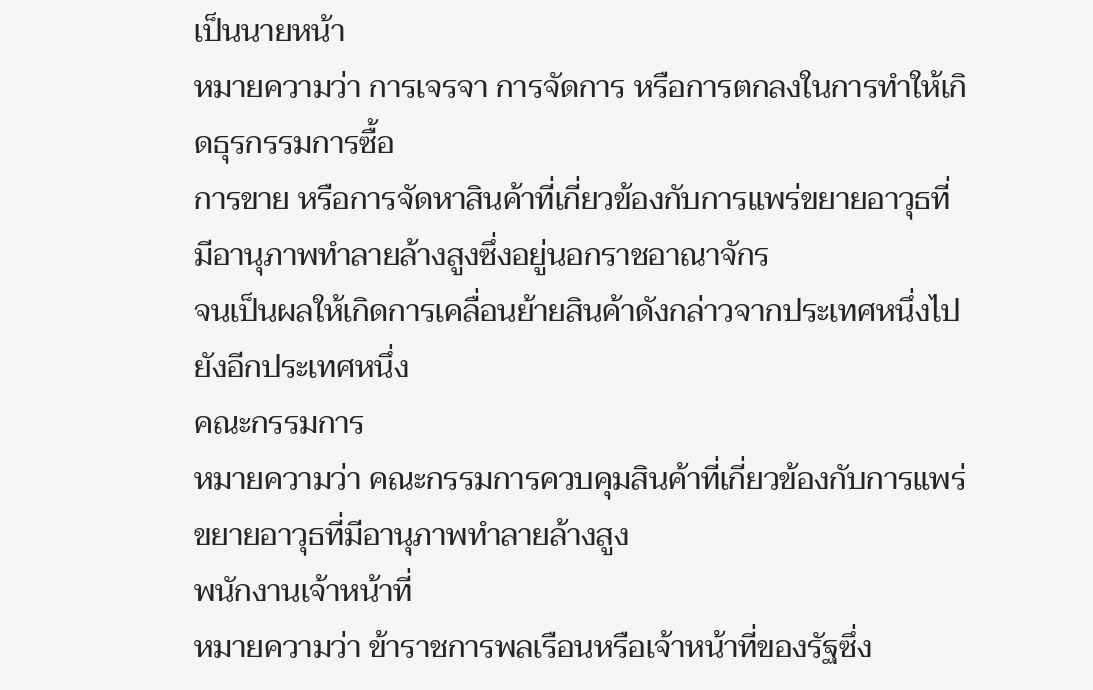เป็นนายหน้า
หมายความว่า การเจรจา การจัดการ หรือการตกลงในการทำให้เกิดธุรกรรมการซื้อ
การขาย หรือการจัดหาสินค้าที่เกี่ยวข้องกับการแพร่ขยายอาวุธที่มีอานุภาพทำลายล้างสูงซึ่งอยู่นอกราชอาณาจักร
จนเป็นผลให้เกิดการเคลื่อนย้ายสินค้าดังกล่าวจากประเทศหนึ่งไปยังอีกประเทศหนึ่ง
คณะกรรมการ
หมายความว่า คณะกรรมการควบคุมสินค้าที่เกี่ยวข้องกับการแพร่ขยายอาวุธที่มีอานุภาพทำลายล้างสูง
พนักงานเจ้าหน้าที่
หมายความว่า ข้าราชการพลเรือนหรือเจ้าหน้าที่ของรัฐซึ่ง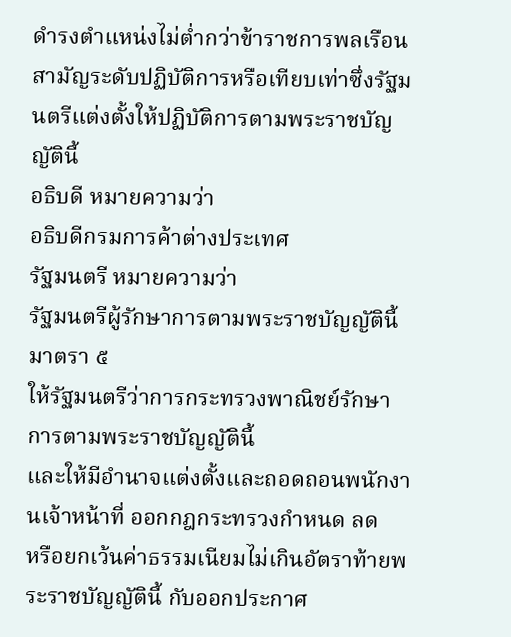ดำรงตำแหน่งไม่ต่ำกว่าข้าราชการพลเรือนสามัญระดับปฏิบัติการหรือเทียบเท่าซึ่งรัฐมนตรีแต่งตั้งให้ปฏิบัติการตามพระราชบัญญัตินี้
อธิบดี หมายความว่า
อธิบดีกรมการค้าต่างประเทศ
รัฐมนตรี หมายความว่า
รัฐมนตรีผู้รักษาการตามพระราชบัญญัตินี้
มาตรา ๕
ให้รัฐมนตรีว่าการกระทรวงพาณิชย์รักษาการตามพระราชบัญญัตินี้
และให้มีอำนาจแต่งตั้งและถอดถอนพนักงานเจ้าหน้าที่ ออกกฎกระทรวงกำหนด ลด
หรือยกเว้นค่าธรรมเนียมไม่เกินอัตราท้ายพระราชบัญญัตินี้ กับออกประกาศ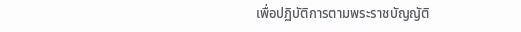เพื่อปฏิบัติการตามพระราชบัญญัติ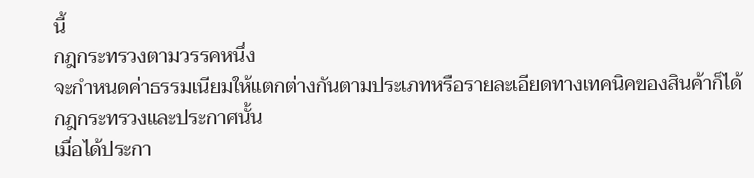นี้
กฎกระทรวงตามวรรคหนึ่ง
จะกำหนดค่าธรรมเนียมให้แตกต่างกันตามประเภทหรือรายละเอียดทางเทคนิคของสินค้าก็ได้
กฎกระทรวงและประกาศนั้น
เมื่อได้ประกา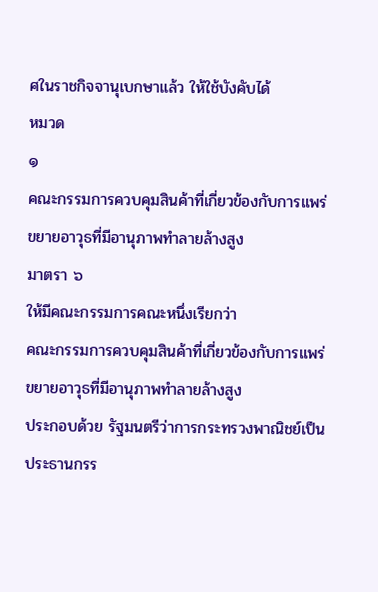ศในราชกิจจานุเบกษาแล้ว ให้ใช้บังคับได้
หมวด
๑
คณะกรรมการควบคุมสินค้าที่เกี่ยวข้องกับการแพร่ขยายอาวุธที่มีอานุภาพทำลายล้างสูง
มาตรา ๖
ให้มีคณะกรรมการคณะหนึ่งเรียกว่า
คณะกรรมการควบคุมสินค้าที่เกี่ยวข้องกับการแพร่ขยายอาวุธที่มีอานุภาพทำลายล้างสูง
ประกอบด้วย รัฐมนตรีว่าการกระทรวงพาณิชย์เป็นประธานกรร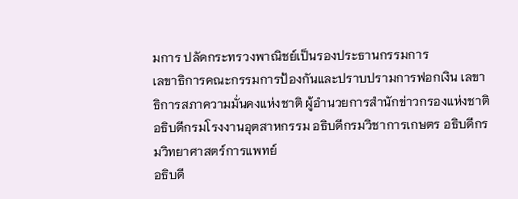มการ ปลัดกระทรวงพาณิชย์เป็นรองประธานกรรมการ
เลขาธิการคณะกรรมการป้องกันและปราบปรามการฟอกเงิน เลขาธิการสภาความมั่นคงแห่งชาติ ผู้อำนวยการสำนักข่าวกรองแห่งชาติ
อธิบดีกรมโรงงานอุตสาหกรรม อธิบดีกรมวิชาการเกษตร อธิบดีกรมวิทยาศาสตร์การแพทย์
อธิบดี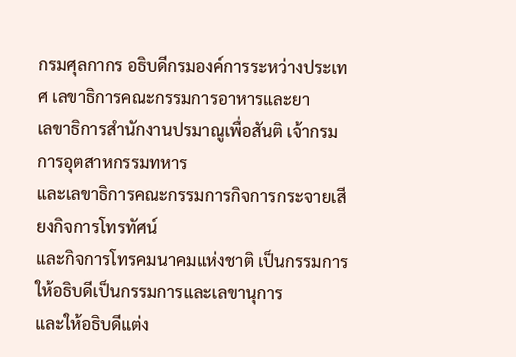กรมศุลกากร อธิบดีกรมองค์การระหว่างประเทศ เลขาธิการคณะกรรมการอาหารและยา
เลขาธิการสำนักงานปรมาณูเพื่อสันติ เจ้ากรมการอุตสาหกรรมทหาร
และเลขาธิการคณะกรรมการกิจการกระจายเสียงกิจการโทรทัศน์
และกิจการโทรคมนาคมแห่งชาติ เป็นกรรมการ
ให้อธิบดีเป็นกรรมการและเลขานุการ
และให้อธิบดีแต่ง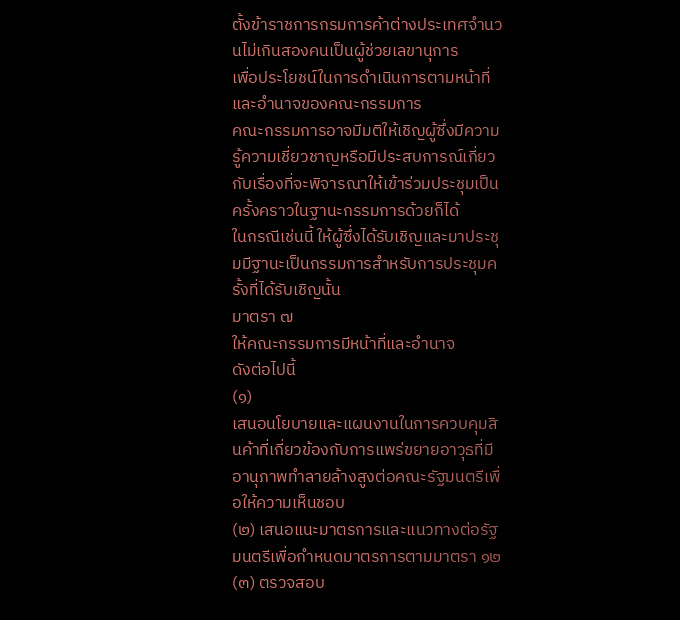ตั้งข้าราชการกรมการค้าต่างประเทศจำนวนไม่เกินสองคนเป็นผู้ช่วยเลขานุการ
เพื่อประโยชน์ในการดำเนินการตามหน้าที่และอำนาจของคณะกรรมการ
คณะกรรมการอาจมีมติให้เชิญผู้ซึ่งมีความรู้ความเชี่ยวชาญหรือมีประสบการณ์เกี่ยวกับเรื่องที่จะพิจารณาให้เข้าร่วมประชุมเป็นครั้งคราวในฐานะกรรมการด้วยก็ได้
ในกรณีเช่นนี้ ให้ผู้ซึ่งได้รับเชิญและมาประชุมมีฐานะเป็นกรรมการสำหรับการประชุมครั้งที่ได้รับเชิญนั้น
มาตรา ๗
ให้คณะกรรมการมีหน้าที่และอำนาจ
ดังต่อไปนี้
(๑)
เสนอนโยบายและแผนงานในการควบคุมสินค้าที่เกี่ยวข้องกับการแพร่ขยายอาวุธที่มีอานุภาพทำลายล้างสูงต่อคณะรัฐมนตรีเพื่อให้ความเห็นชอบ
(๒) เสนอแนะมาตรการและแนวทางต่อรัฐมนตรีเพื่อกำหนดมาตรการตามมาตรา ๑๒
(๓) ตรวจสอบ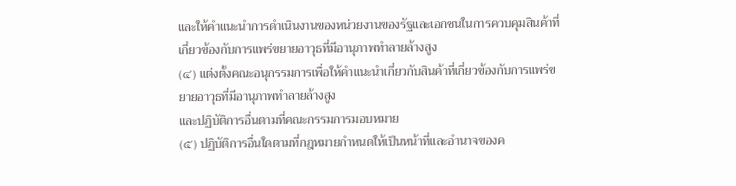และให้คำแนะนำการดำเนินงานของหน่วยงานของรัฐและเอกชนในการควบคุมสินค้าที่เกี่ยวข้องกับการแพร่ขยายอาวุธที่มีอานุภาพทำลายล้างสูง
(๔) แต่งตั้งคณะอนุกรรมการเพื่อให้คำแนะนำเกี่ยวกับสินค้าที่เกี่ยวข้องกับการแพร่ขยายอาวุธที่มีอานุภาพทำลายล้างสูง
และปฏิบัติการอื่นตามที่คณะกรรมการมอบหมาย
(๕) ปฏิบัติการอื่นใดตามที่กฎหมายกำหนดให้เป็นหน้าที่และอำนาจของค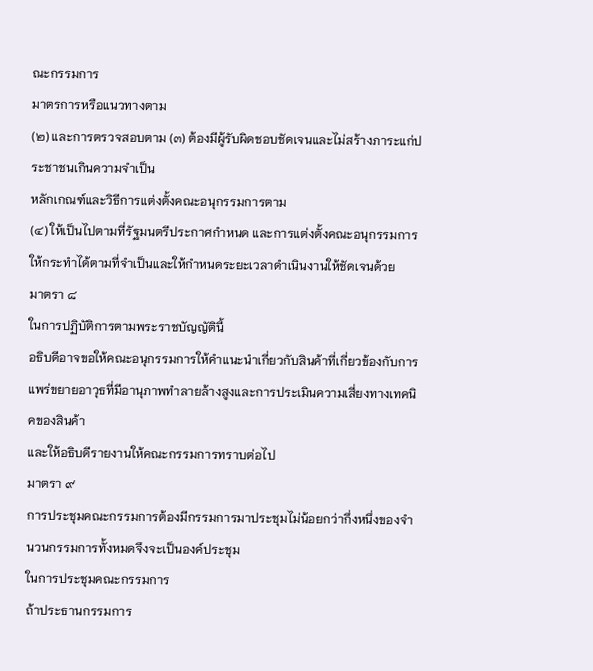ณะกรรมการ
มาตรการหรือแนวทางตาม
(๒) และการตรวจสอบตาม (๓) ต้องมีผู้รับผิดชอบชัดเจนและไม่สร้างภาระแก่ประชาชนเกินความจำเป็น
หลักเกณฑ์และวิธีการแต่งตั้งคณะอนุกรรมการตาม
(๔) ให้เป็นไปตามที่รัฐมนตรีประกาศกำหนด และการแต่งตั้งคณะอนุกรรมการให้กระทำได้ตามที่จำเป็นและให้กำหนดระยะเวลาดำเนินงานให้ชัดเจนด้วย
มาตรา ๘
ในการปฏิบัติการตามพระราชบัญญัตินี้
อธิบดีอาจขอให้คณะอนุกรรมการให้คำแนะนำเกี่ยวกับสินค้าที่เกี่ยวข้องกับการแพร่ขยายอาวุธที่มีอานุภาพทำลายล้างสูงและการประเมินความเสี่ยงทางเทคนิคของสินค้า
และให้อธิบดีรายงานให้คณะกรรมการทราบต่อไป
มาตรา ๙
การประชุมคณะกรรมการต้องมีกรรมการมาประชุมไม่น้อยกว่ากึ่งหนึ่งของจำนวนกรรมการทั้งหมดจึงจะเป็นองค์ประชุม
ในการประชุมคณะกรรมการ
ถ้าประธานกรรมการ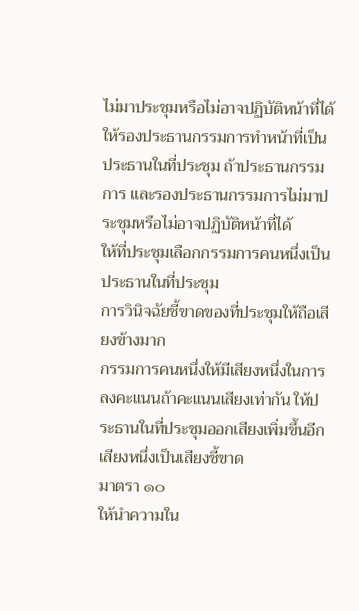ไม่มาประชุมหรือไม่อาจปฏิบัติหน้าที่ได้
ให้รองประธานกรรมการทำหน้าที่เป็นประธานในที่ประชุม ถ้าประธานกรรมการ และรองประธานกรรมการไม่มาประชุมหรือไม่อาจปฏิบัติหน้าที่ได้
ให้ที่ประชุมเลือกกรรมการคนหนึ่งเป็นประธานในที่ประชุม
การวินิจฉัยชี้ขาดของที่ประชุมให้ถือเสียงข้างมาก
กรรมการคนหนึ่งให้มีเสียงหนึ่งในการลงคะแนนถ้าคะแนนเสียงเท่ากัน ให้ประธานในที่ประชุมออกเสียงเพิ่มขึ้นอีกเสียงหนึ่งเป็นเสียงชี้ขาด
มาตรา ๑๐
ให้นำความใน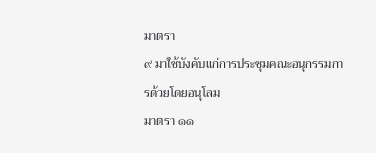มาตรา
๙ มาใช้บังคับแก่การประชุมคณะอนุกรรมการด้วยโดยอนุโลม
มาตรา ๑๑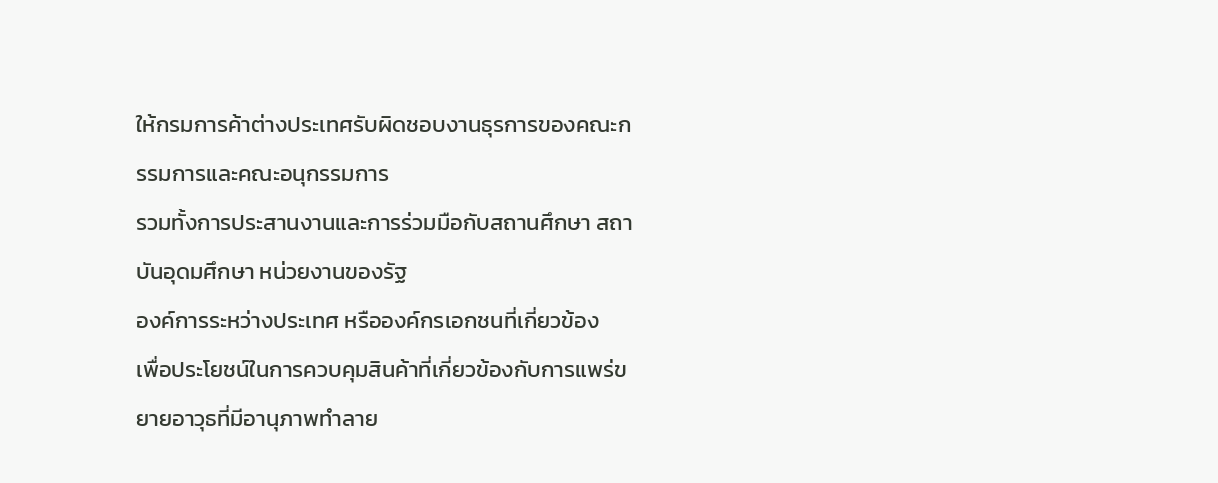ให้กรมการค้าต่างประเทศรับผิดชอบงานธุรการของคณะกรรมการและคณะอนุกรรมการ
รวมทั้งการประสานงานและการร่วมมือกับสถานศึกษา สถาบันอุดมศึกษา หน่วยงานของรัฐ
องค์การระหว่างประเทศ หรือองค์กรเอกชนที่เกี่ยวข้อง
เพื่อประโยชน์ในการควบคุมสินค้าที่เกี่ยวข้องกับการแพร่ขยายอาวุธที่มีอานุภาพทำลาย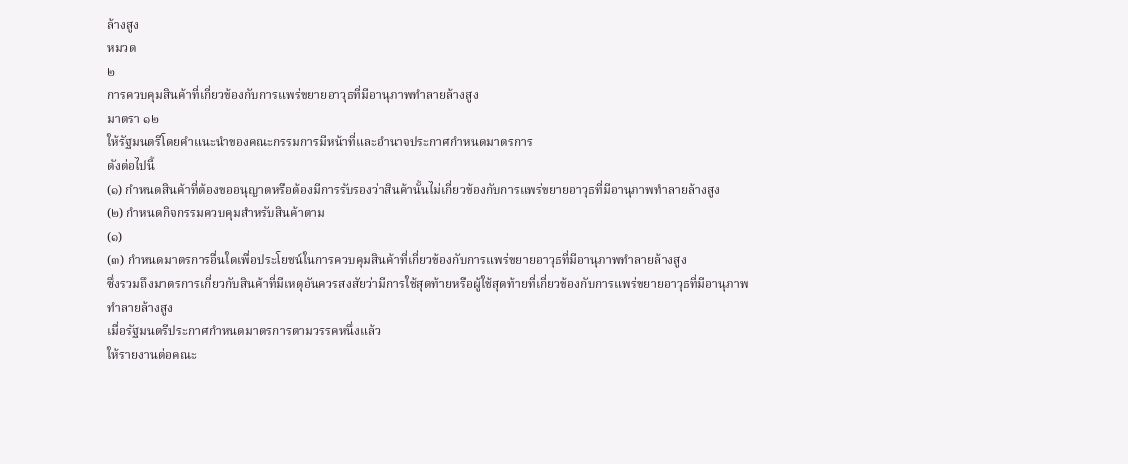ล้างสูง
หมวด
๒
การควบคุมสินค้าที่เกี่ยวข้องกับการแพร่ขยายอาวุธที่มีอานุภาพทำลายล้างสูง
มาตรา ๑๒
ให้รัฐมนตรีโดยคำแนะนำของคณะกรรมการมีหน้าที่และอำนาจประกาศกำหนดมาตรการ
ดังต่อไปนี้
(๑) กำหนดสินค้าที่ต้องขออนุญาตหรือต้องมีการรับรองว่าสินค้านั้นไม่เกี่ยวข้องกับการแพร่ขยายอาวุธที่มีอานุภาพทำลายล้างสูง
(๒) กำหนดกิจกรรมควบคุมสำหรับสินค้าตาม
(๑)
(๓) กำหนดมาตรการอื่นใดเพื่อประโยชน์ในการควบคุมสินค้าที่เกี่ยวข้องกับการแพร่ขยายอาวุธที่มีอานุภาพทำลายล้างสูง
ซึ่งรวมถึงมาตรการเกี่ยวกับสินค้าที่มีเหตุอันควรสงสัยว่ามีการใช้สุดท้ายหรือผู้ใช้สุดท้ายที่เกี่ยวข้องกับการแพร่ขยายอาวุธที่มีอานุภาพทำลายล้างสูง
เมื่อรัฐมนตรีประกาศกำหนดมาตรการตามวรรคหนึ่งแล้ว
ให้รายงานต่อคณะ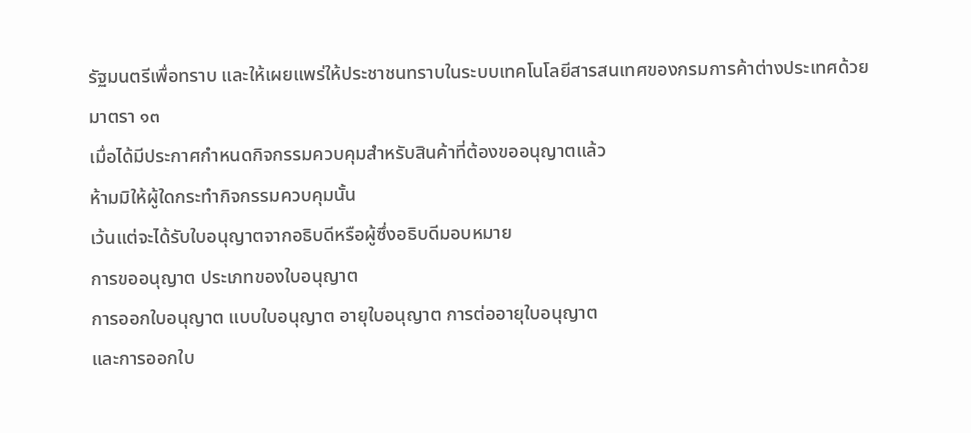รัฐมนตรีเพื่อทราบ และให้เผยแพร่ให้ประชาชนทราบในระบบเทคโนโลยีสารสนเทศของกรมการค้าต่างประเทศด้วย
มาตรา ๑๓
เมื่อได้มีประกาศกำหนดกิจกรรมควบคุมสำหรับสินค้าที่ต้องขออนุญาตแล้ว
ห้ามมิให้ผู้ใดกระทำกิจกรรมควบคุมนั้น
เว้นแต่จะได้รับใบอนุญาตจากอธิบดีหรือผู้ซึ่งอธิบดีมอบหมาย
การขออนุญาต ประเภทของใบอนุญาต
การออกใบอนุญาต แบบใบอนุญาต อายุใบอนุญาต การต่ออายุใบอนุญาต
และการออกใบ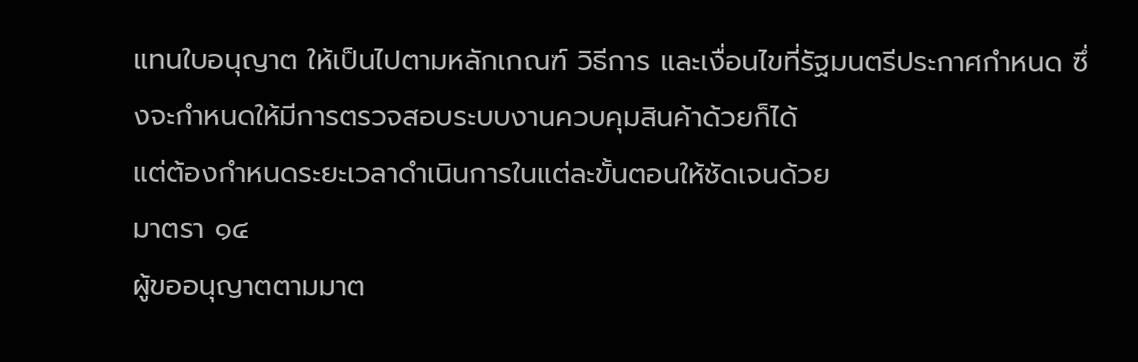แทนใบอนุญาต ให้เป็นไปตามหลักเกณฑ์ วิธีการ และเงื่อนไขที่รัฐมนตรีประกาศกำหนด ซึ่งจะกำหนดให้มีการตรวจสอบระบบงานควบคุมสินค้าด้วยก็ได้
แต่ต้องกำหนดระยะเวลาดำเนินการในแต่ละขั้นตอนให้ชัดเจนด้วย
มาตรา ๑๔
ผู้ขออนุญาตตามมาต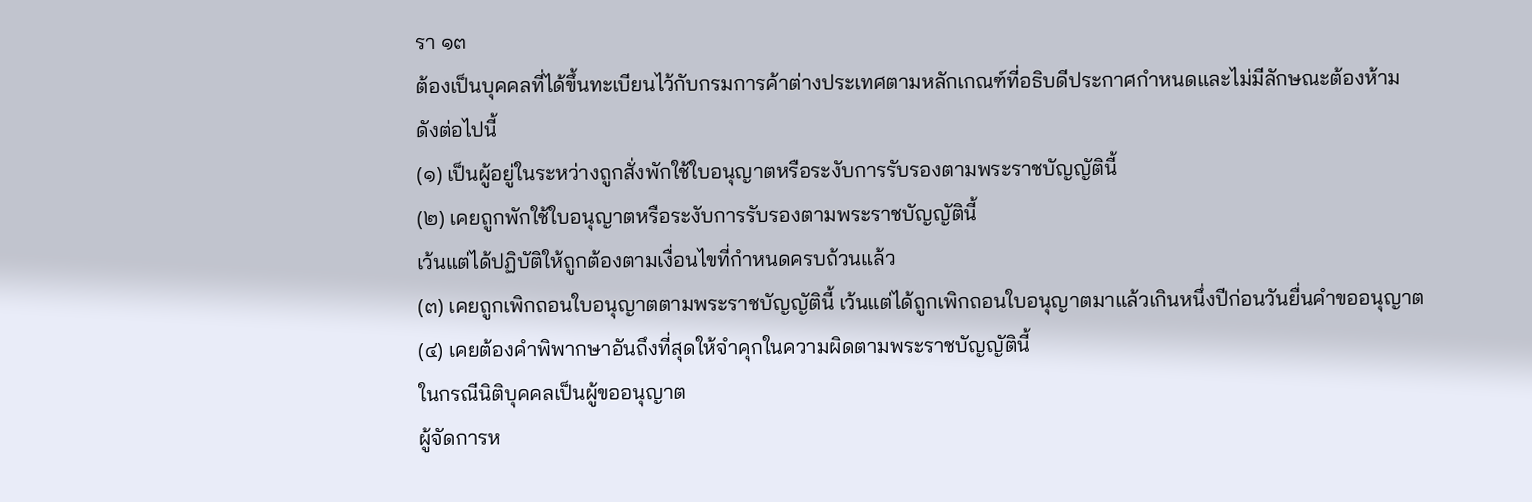รา ๑๓
ต้องเป็นบุคคลที่ได้ขึ้นทะเบียนไว้กับกรมการค้าต่างประเทศตามหลักเกณฑ์ที่อธิบดีประกาศกำหนดและไม่มีลักษณะต้องห้าม
ดังต่อไปนี้
(๑) เป็นผู้อยู่ในระหว่างถูกสั่งพักใช้ใบอนุญาตหรือระงับการรับรองตามพระราชบัญญัตินี้
(๒) เคยถูกพักใช้ใบอนุญาตหรือระงับการรับรองตามพระราชบัญญัตินี้
เว้นแต่ได้ปฏิบัติให้ถูกต้องตามเงื่อนไขที่กำหนดครบถ้วนแล้ว
(๓) เคยถูกเพิกถอนใบอนุญาตตามพระราชบัญญัตินี้ เว้นแต่ได้ถูกเพิกถอนใบอนุญาตมาแล้วเกินหนึ่งปีก่อนวันยื่นคำขออนุญาต
(๔) เคยต้องคำพิพากษาอันถึงที่สุดให้จำคุกในความผิดตามพระราชบัญญัตินี้
ในกรณีนิติบุคคลเป็นผู้ขออนุญาต
ผู้จัดการห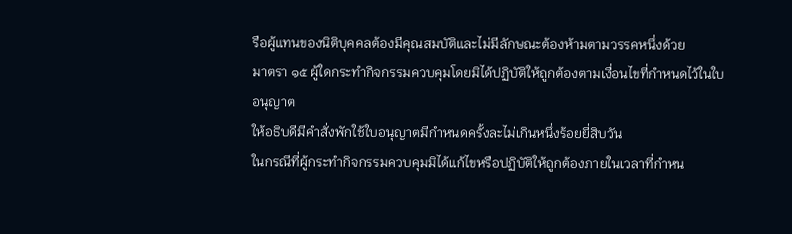รือผู้แทนของนิติบุคคลต้องมีคุณสมบัติและไม่มีลักษณะต้องห้ามตามวรรคหนึ่งด้วย
มาตรา ๑๕ ผู้ใดกระทำกิจกรรมควบคุมโดยมิได้ปฏิบัติให้ถูกต้องตามเงื่อนไขที่กำหนดไว้ในใบอนุญาต
ให้อธิบดีมีคำสั่งพักใช้ใบอนุญาตมีกำหนดครั้งละไม่เกินหนึ่งร้อยยี่สิบวัน
ในกรณีที่ผู้กระทำกิจกรรมควบคุมมิได้แก้ไขหรือปฏิบัติให้ถูกต้องภายในเวลาที่กำหน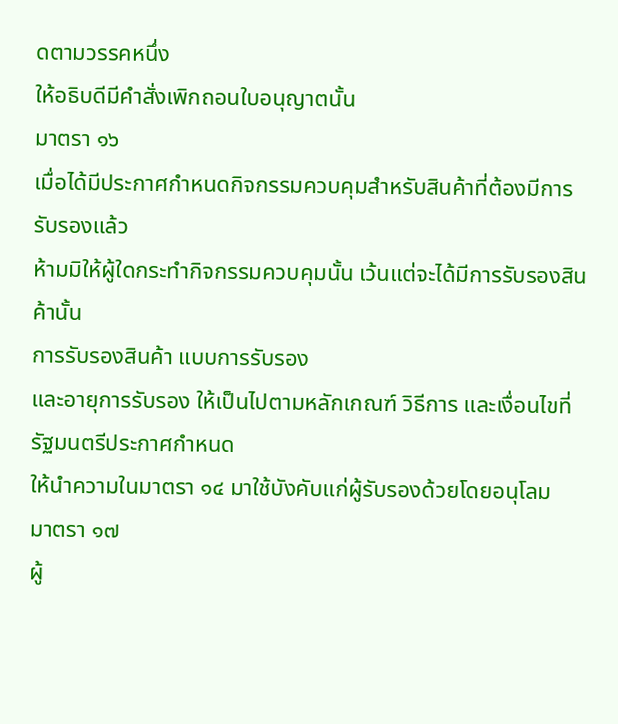ดตามวรรคหนึ่ง
ให้อธิบดีมีคำสั่งเพิกถอนใบอนุญาตนั้น
มาตรา ๑๖
เมื่อได้มีประกาศกำหนดกิจกรรมควบคุมสำหรับสินค้าที่ต้องมีการรับรองแล้ว
ห้ามมิให้ผู้ใดกระทำกิจกรรมควบคุมนั้น เว้นแต่จะได้มีการรับรองสินค้านั้น
การรับรองสินค้า แบบการรับรอง
และอายุการรับรอง ให้เป็นไปตามหลักเกณฑ์ วิธีการ และเงื่อนไขที่รัฐมนตรีประกาศกำหนด
ให้นำความในมาตรา ๑๔ มาใช้บังคับแก่ผู้รับรองด้วยโดยอนุโลม
มาตรา ๑๗
ผู้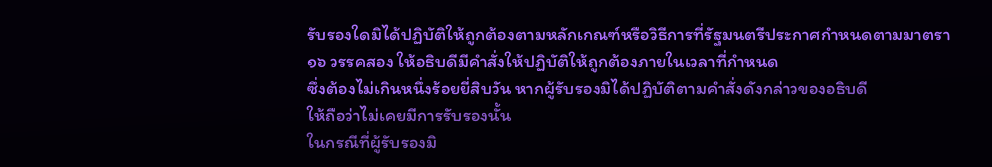รับรองใดมิได้ปฏิบัติให้ถูกต้องตามหลักเกณฑ์หรือวิธีการที่รัฐมนตรีประกาศกำหนดตามมาตรา
๑๖ วรรคสอง ให้อธิบดีมีคำสั่งให้ปฏิบัติให้ถูกต้องภายในเวลาที่กำหนด
ซึ่งต้องไม่เกินหนึ่งร้อยยี่สิบวัน หากผู้รับรองมิได้ปฏิบัติตามคำสั่งดังกล่าวของอธิบดี
ให้ถือว่าไม่เคยมีการรับรองนั้น
ในกรณีที่ผู้รับรองมิ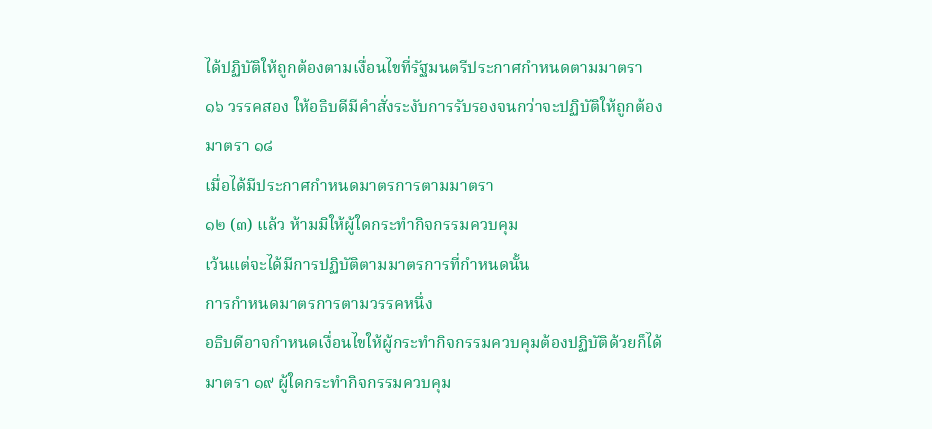ได้ปฏิบัติให้ถูกต้องตามเงื่อนไขที่รัฐมนตรีประกาศกำหนดตามมาตรา
๑๖ วรรคสอง ให้อธิบดีมีคำสั่งระงับการรับรองจนกว่าจะปฏิบัติให้ถูกต้อง
มาตรา ๑๘
เมื่อได้มีประกาศกำหนดมาตรการตามมาตรา
๑๒ (๓) แล้ว ห้ามมิให้ผู้ใดกระทำกิจกรรมควบคุม
เว้นแต่จะได้มีการปฏิบัติตามมาตรการที่กำหนดนั้น
การกำหนดมาตรการตามวรรคหนึ่ง
อธิบดีอาจกำหนดเงื่อนไขให้ผู้กระทำกิจกรรมควบคุมต้องปฏิบัติด้วยก็ได้
มาตรา ๑๙ ผู้ใดกระทำกิจกรรมควบคุม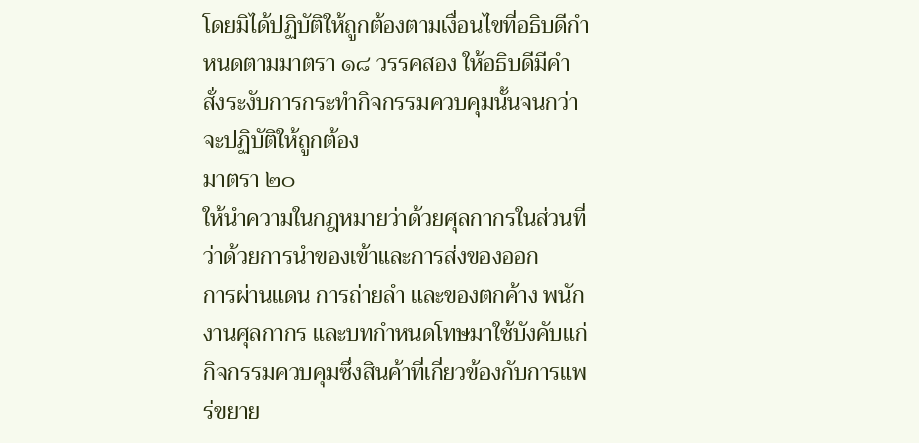โดยมิได้ปฏิบัติให้ถูกต้องตามเงื่อนไขที่อธิบดีกำหนดตามมาตรา ๑๘ วรรคสอง ให้อธิบดีมีคำสั่งระงับการกระทำกิจกรรมควบคุมนั้นจนกว่าจะปฏิบัติให้ถูกต้อง
มาตรา ๒๐
ให้นำความในกฎหมายว่าด้วยศุลกากรในส่วนที่ว่าด้วยการนำของเข้าและการส่งของออก
การผ่านแดน การถ่ายลำ และของตกค้าง พนักงานศุลกากร และบทกำหนดโทษมาใช้บังคับแก่กิจกรรมควบคุมซึ่งสินค้าที่เกี่ยวข้องกับการแพร่ขยาย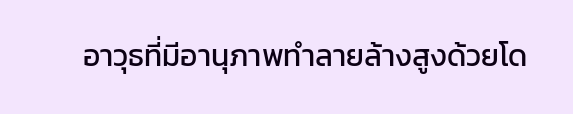อาวุธที่มีอานุภาพทำลายล้างสูงด้วยโด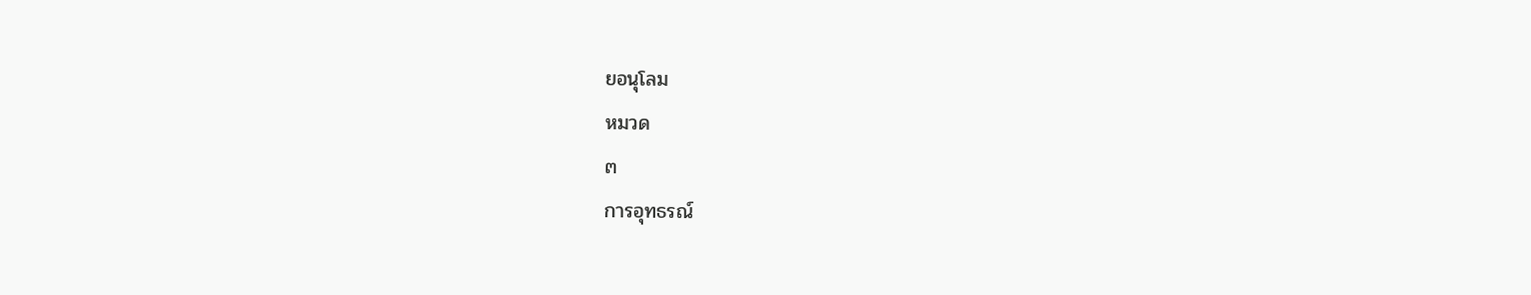ยอนุโลม
หมวด
๓
การอุทธรณ์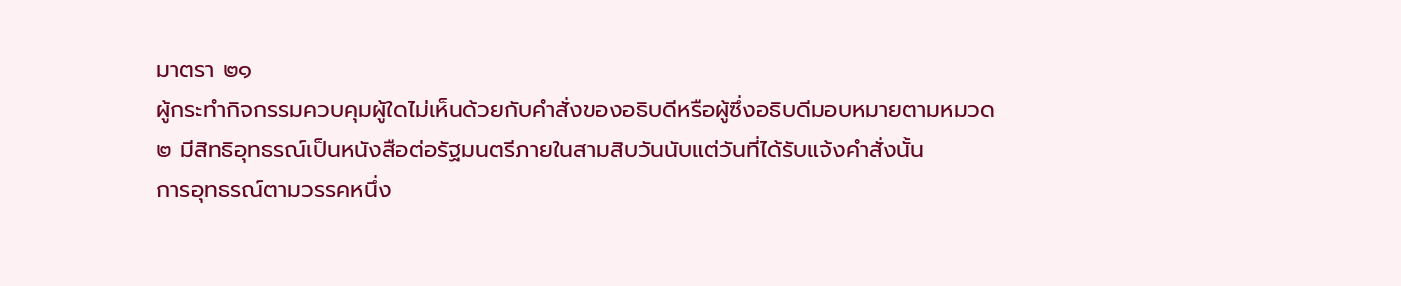มาตรา ๒๑
ผู้กระทำกิจกรรมควบคุมผู้ใดไม่เห็นด้วยกับคำสั่งของอธิบดีหรือผู้ซึ่งอธิบดีมอบหมายตามหมวด
๒ มีสิทธิอุทธรณ์เป็นหนังสือต่อรัฐมนตรีภายในสามสิบวันนับแต่วันที่ได้รับแจ้งคำสั่งนั้น
การอุทธรณ์ตามวรรคหนึ่ง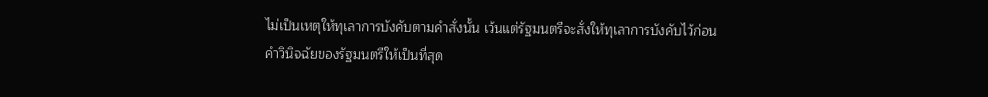ไม่เป็นเหตุให้ทุเลาการบังคับตามคำสั่งนั้น เว้นแต่รัฐมนตรีจะสั่งให้ทุเลาการบังคับไว้ก่อน
คำวินิจฉัยของรัฐมนตรีให้เป็นที่สุด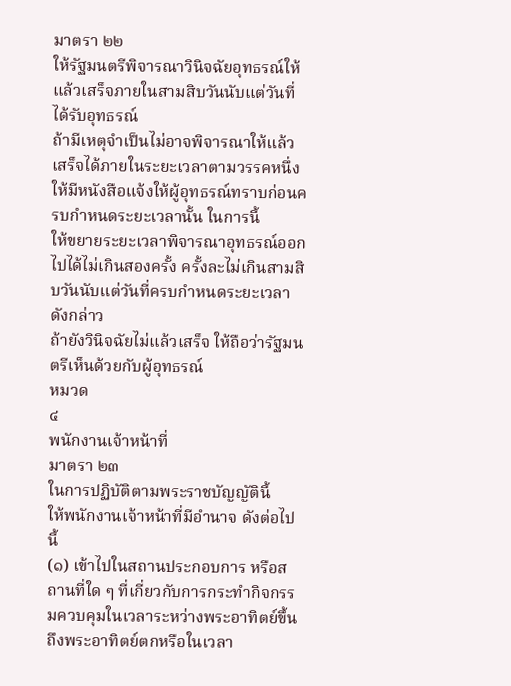มาตรา ๒๒
ให้รัฐมนตรีพิจารณาวินิจฉัยอุทธรณ์ให้แล้วเสร็จภายในสามสิบวันนับแต่วันที่ได้รับอุทธรณ์
ถ้ามีเหตุจำเป็นไม่อาจพิจารณาให้แล้วเสร็จได้ภายในระยะเวลาตามวรรคหนึ่ง
ให้มีหนังสือแจ้งให้ผู้อุทธรณ์ทราบก่อนครบกำหนดระยะเวลานั้น ในการนี้
ให้ขยายระยะเวลาพิจารณาอุทธรณ์ออกไปได้ไม่เกินสองครั้ง ครั้งละไม่เกินสามสิบวันนับแต่วันที่ครบกำหนดระยะเวลาดังกล่าว
ถ้ายังวินิจฉัยไม่แล้วเสร็จ ให้ถือว่ารัฐมนตรีเห็นด้วยกับผู้อุทธรณ์
หมวด
๔
พนักงานเจ้าหน้าที่
มาตรา ๒๓
ในการปฏิบัติตามพระราชบัญญัตินี้
ให้พนักงานเจ้าหน้าที่มีอำนาจ ดังต่อไปนี้
(๑) เข้าไปในสถานประกอบการ หรือสถานที่ใด ๆ ที่เกี่ยวกับการกระทำกิจกรรมควบคุมในเวลาระหว่างพระอาทิตย์ขึ้นถึงพระอาทิตย์ตกหรือในเวลา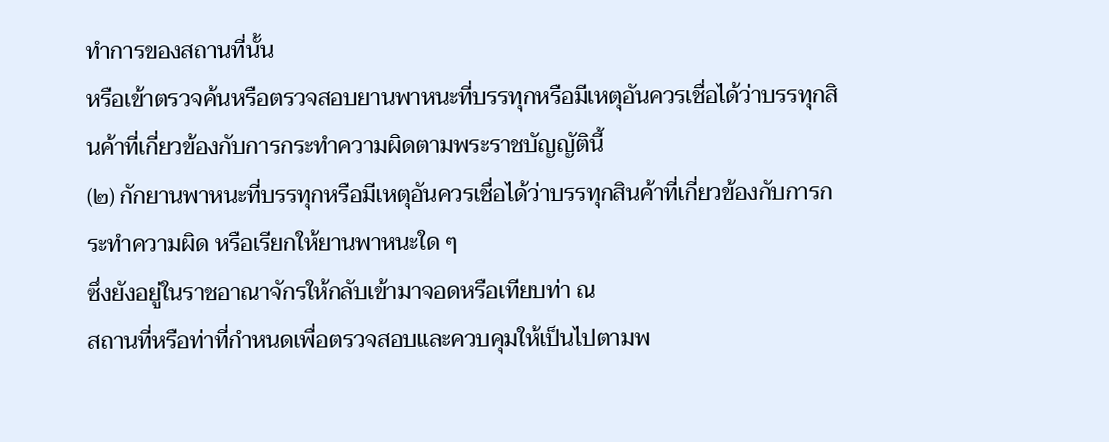ทำการของสถานที่นั้น
หรือเข้าตรวจค้นหรือตรวจสอบยานพาหนะที่บรรทุกหรือมีเหตุอันควรเชื่อได้ว่าบรรทุกสินค้าที่เกี่ยวข้องกับการกระทำความผิดตามพระราชบัญญัตินี้
(๒) กักยานพาหนะที่บรรทุกหรือมีเหตุอันควรเชื่อได้ว่าบรรทุกสินค้าที่เกี่ยวข้องกับการกระทำความผิด หรือเรียกให้ยานพาหนะใด ๆ
ซึ่งยังอยู่ในราชอาณาจักรให้กลับเข้ามาจอดหรือเทียบท่า ณ
สถานที่หรือท่าที่กำหนดเพื่อตรวจสอบและควบคุมให้เป็นไปตามพ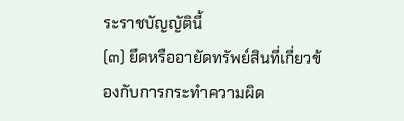ระราชบัญญัตินี้
(๓) ยึดหรืออายัดทรัพย์สินที่เกี่ยวข้องกับการกระทำความผิด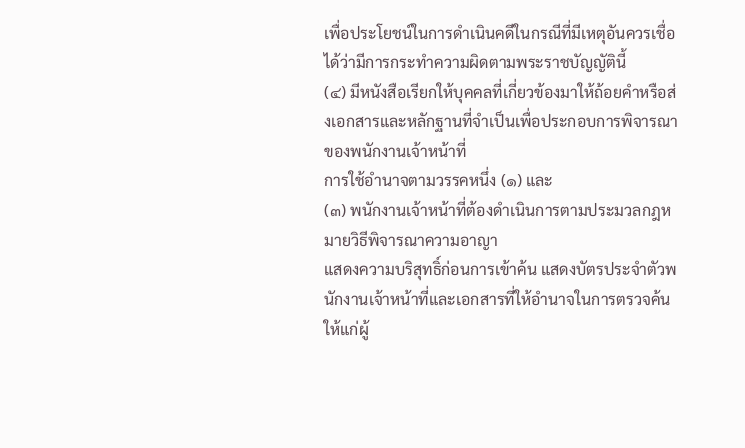เพื่อประโยชน์ในการดำเนินคดีในกรณีที่มีเหตุอันควรเชื่อได้ว่ามีการกระทำความผิดตามพระราชบัญญัตินี้
(๔) มีหนังสือเรียกให้บุคคลที่เกี่ยวข้องมาให้ถ้อยคำหรือส่งเอกสารและหลักฐานที่จำเป็นเพื่อประกอบการพิจารณาของพนักงานเจ้าหน้าที่
การใช้อำนาจตามวรรคหนึ่ง (๑) และ
(๓) พนักงานเจ้าหน้าที่ต้องดำเนินการตามประมวลกฎหมายวิธีพิจารณาความอาญา
แสดงความบริสุทธิ์ก่อนการเข้าค้น แสดงบัตรประจำตัวพนักงานเจ้าหน้าที่และเอกสารที่ให้อำนาจในการตรวจค้นให้แก่ผู้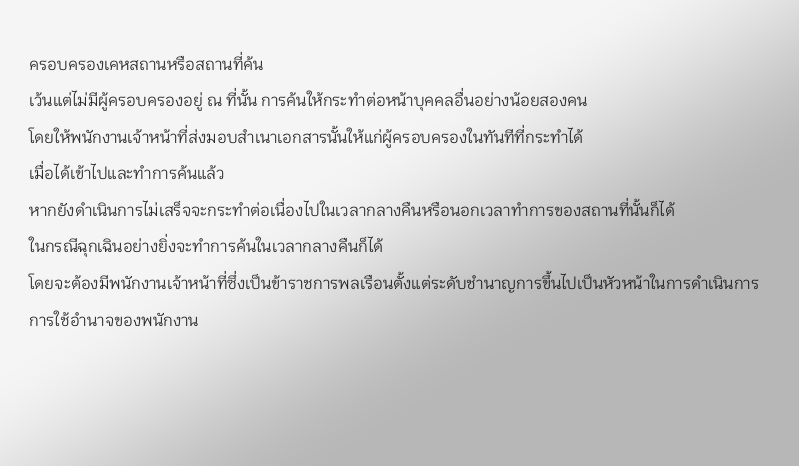ครอบครองเคหสถานหรือสถานที่ค้น
เว้นแต่ไม่มีผู้ครอบครองอยู่ ณ ที่นั้น การค้นให้กระทำต่อหน้าบุคคลอื่นอย่างน้อยสองคน
โดยให้พนักงานเจ้าหน้าที่ส่งมอบสำเนาเอกสารนั้นให้แก่ผู้ครอบครองในทันทีที่กระทำได้
เมื่อได้เข้าไปและทำการค้นแล้ว
หากยังดำเนินการไม่เสร็จจะกระทำต่อเนื่องไปในเวลากลางคืนหรือนอกเวลาทำการของสถานที่นั้นก็ได้
ในกรณีฉุกเฉินอย่างยิ่งจะทำการค้นในเวลากลางคืนก็ได้
โดยจะต้องมีพนักงานเจ้าหน้าที่ซึ่งเป็นข้าราชการพลเรือนตั้งแต่ระดับชำนาญการขึ้นไปเป็นหัวหน้าในการดำเนินการ
การใช้อำนาจของพนักงาน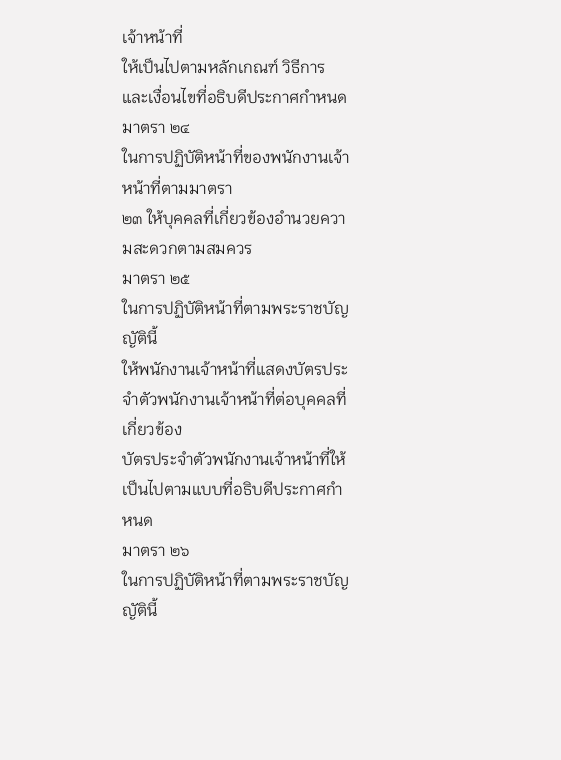เจ้าหน้าที่
ให้เป็นไปตามหลักเกณฑ์ วิธีการ และเงื่อนไขที่อธิบดีประกาศกำหนด
มาตรา ๒๔
ในการปฏิบัติหน้าที่ของพนักงานเจ้าหน้าที่ตามมาตรา
๒๓ ให้บุคคลที่เกี่ยวข้องอำนวยความสะดวกตามสมควร
มาตรา ๒๕
ในการปฏิบัติหน้าที่ตามพระราชบัญญัตินี้
ให้พนักงานเจ้าหน้าที่แสดงบัตรประจำตัวพนักงานเจ้าหน้าที่ต่อบุคคลที่เกี่ยวข้อง
บัตรประจำตัวพนักงานเจ้าหน้าที่ให้เป็นไปตามแบบที่อธิบดีประกาศกำหนด
มาตรา ๒๖
ในการปฏิบัติหน้าที่ตามพระราชบัญญัตินี้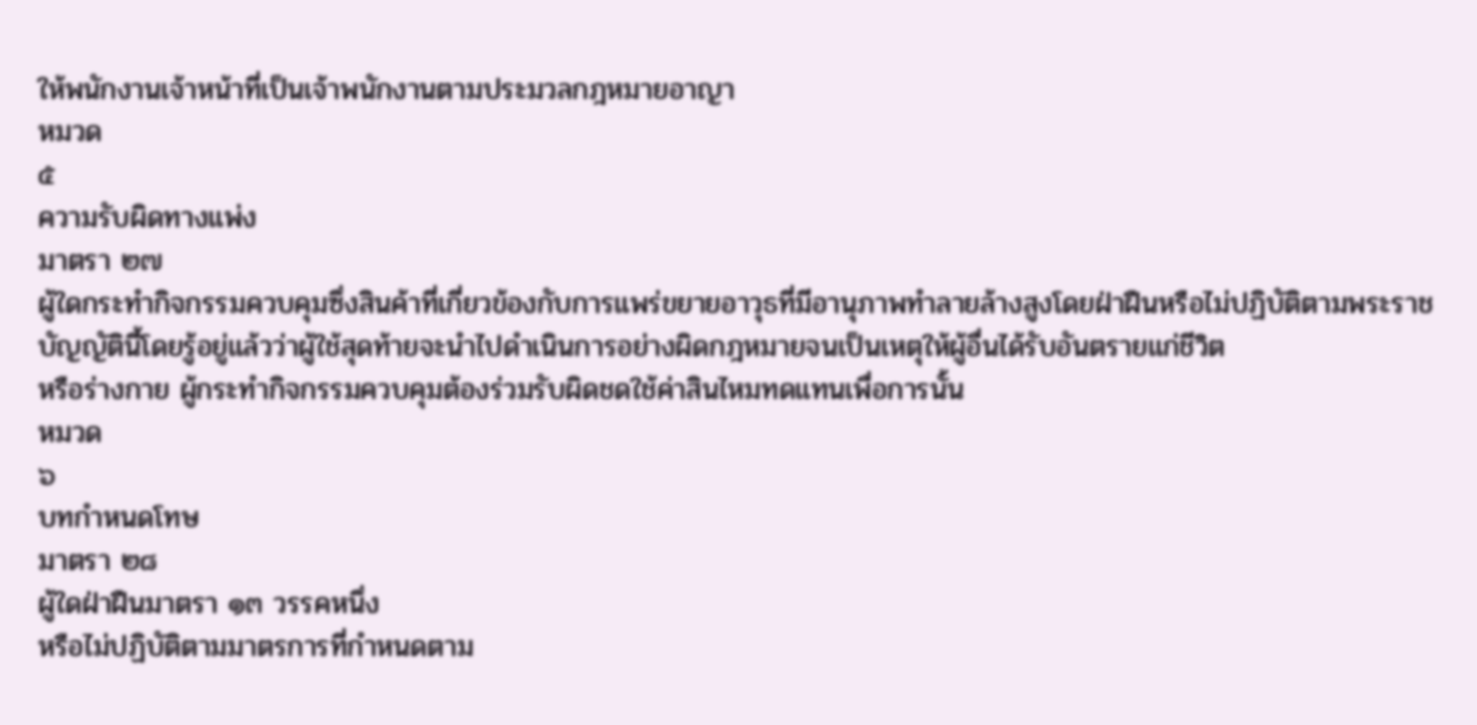ให้พนักงานเจ้าหน้าที่เป็นเจ้าพนักงานตามประมวลกฎหมายอาญา
หมวด
๕
ความรับผิดทางแพ่ง
มาตรา ๒๗
ผู้ใดกระทำกิจกรรมควบคุมซึ่งสินค้าที่เกี่ยวข้องกับการแพร่ขยายอาวุธที่มีอานุภาพทำลายล้างสูงโดยฝ่าฝืนหรือไม่ปฏิบัติตามพระราชบัญญัตินี้โดยรู้อยู่แล้วว่าผู้ใช้สุดท้ายจะนำไปดำเนินการอย่างผิดกฎหมายจนเป็นเหตุให้ผู้อื่นได้รับอันตรายแก่ชีวิต
หรือร่างกาย ผู้กระทำกิจกรรมควบคุมต้องร่วมรับผิดชดใช้ค่าสินไหมทดแทนเพื่อการนั้น
หมวด
๖
บทกำหนดโทษ
มาตรา ๒๘
ผู้ใดฝ่าฝืนมาตรา ๑๓ วรรคหนึ่ง
หรือไม่ปฏิบัติตามมาตรการที่กำหนดตาม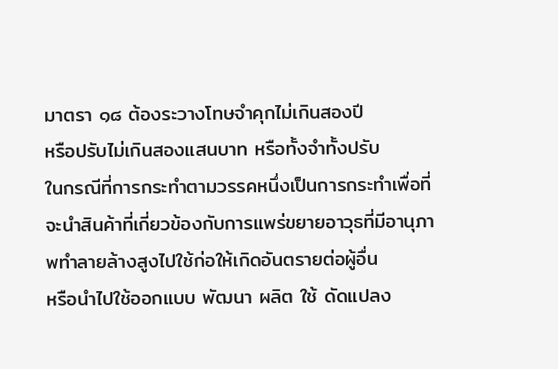มาตรา ๑๘ ต้องระวางโทษจำคุกไม่เกินสองปี
หรือปรับไม่เกินสองแสนบาท หรือทั้งจำทั้งปรับ
ในกรณีที่การกระทำตามวรรคหนึ่งเป็นการกระทำเพื่อที่จะนำสินค้าที่เกี่ยวข้องกับการแพร่ขยายอาวุธที่มีอานุภาพทำลายล้างสูงไปใช้ก่อให้เกิดอันตรายต่อผู้อื่น
หรือนำไปใช้ออกแบบ พัฒนา ผลิต ใช้ ดัดแปลง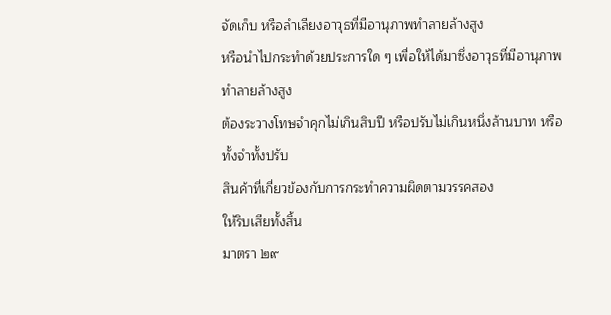จัดเก็บ หรือลำเลียงอาวุธที่มีอานุภาพทำลายล้างสูง
หรือนำไปกระทำด้วยประการใด ๆ เพื่อให้ได้มาซึ่งอาวุธที่มีอานุภาพทำลายล้างสูง
ต้องระวางโทษจำคุกไม่เกินสิบปี หรือปรับไม่เกินหนึ่งล้านบาท หรือทั้งจำทั้งปรับ
สินค้าที่เกี่ยวข้องกับการกระทำความผิดตามวรรคสอง
ให้ริบเสียทั้งสิ้น
มาตรา ๒๙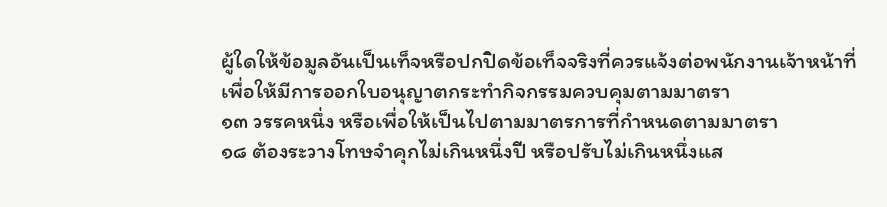ผู้ใดให้ข้อมูลอันเป็นเท็จหรือปกปิดข้อเท็จจริงที่ควรแจ้งต่อพนักงานเจ้าหน้าที่เพื่อให้มีการออกใบอนุญาตกระทำกิจกรรมควบคุมตามมาตรา
๑๓ วรรคหนึ่ง หรือเพื่อให้เป็นไปตามมาตรการที่กำหนดตามมาตรา
๑๘ ต้องระวางโทษจำคุกไม่เกินหนึ่งปี หรือปรับไม่เกินหนึ่งแส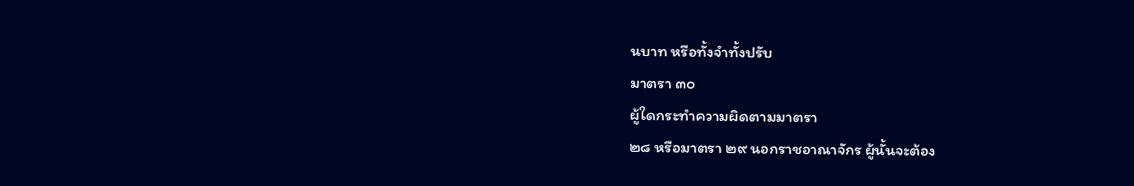นบาท หรือทั้งจำทั้งปรับ
มาตรา ๓๐
ผู้ใดกระทำความผิดตามมาตรา
๒๘ หรือมาตรา ๒๙ นอกราชอาณาจักร ผู้นั้นจะต้อง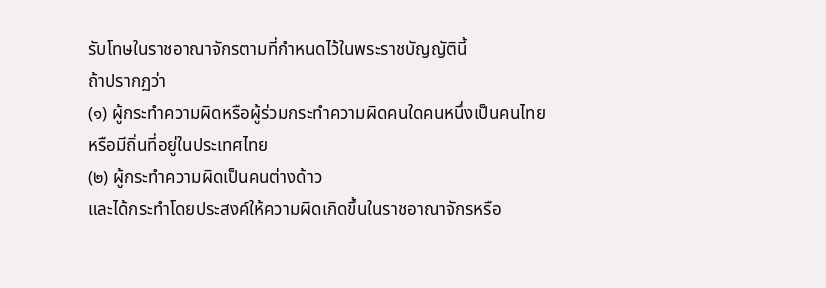รับโทษในราชอาณาจักรตามที่กำหนดไว้ในพระราชบัญญัตินี้
ถ้าปรากฏว่า
(๑) ผู้กระทำความผิดหรือผู้ร่วมกระทำความผิดคนใดคนหนึ่งเป็นคนไทย
หรือมีถิ่นที่อยู่ในประเทศไทย
(๒) ผู้กระทำความผิดเป็นคนต่างด้าว
และได้กระทำโดยประสงค์ให้ความผิดเกิดขึ้นในราชอาณาจักรหรือ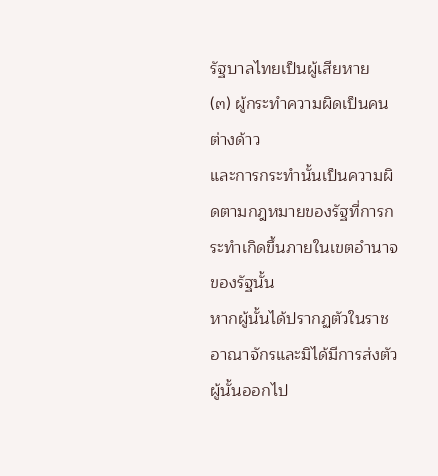รัฐบาลไทยเป็นผู้เสียหาย
(๓) ผู้กระทำความผิดเป็นคนต่างด้าว
และการกระทำนั้นเป็นความผิดตามกฎหมายของรัฐที่การกระทำเกิดขึ้นภายในเขตอำนาจของรัฐนั้น
หากผู้นั้นได้ปรากฏตัวในราชอาณาจักรและมิได้มีการส่งตัวผู้นั้นออกไป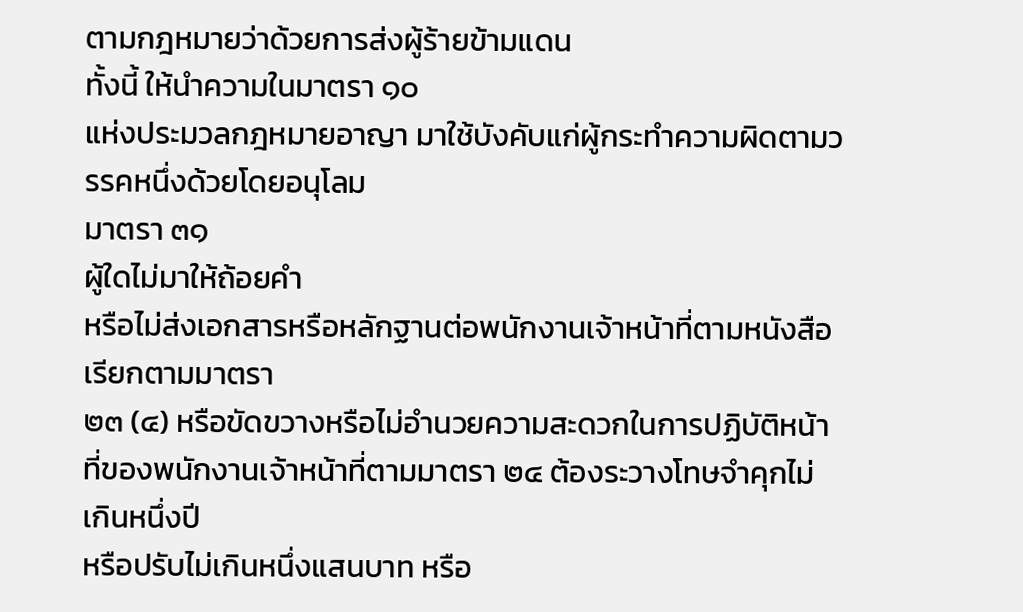ตามกฎหมายว่าด้วยการส่งผู้ร้ายข้ามแดน
ทั้งนี้ ให้นำความในมาตรา ๑๐
แห่งประมวลกฎหมายอาญา มาใช้บังคับแก่ผู้กระทำความผิดตามวรรคหนึ่งด้วยโดยอนุโลม
มาตรา ๓๑
ผู้ใดไม่มาให้ถ้อยคำ
หรือไม่ส่งเอกสารหรือหลักฐานต่อพนักงานเจ้าหน้าที่ตามหนังสือเรียกตามมาตรา
๒๓ (๔) หรือขัดขวางหรือไม่อำนวยความสะดวกในการปฏิบัติหน้าที่ของพนักงานเจ้าหน้าที่ตามมาตรา ๒๔ ต้องระวางโทษจำคุกไม่เกินหนึ่งปี
หรือปรับไม่เกินหนึ่งแสนบาท หรือ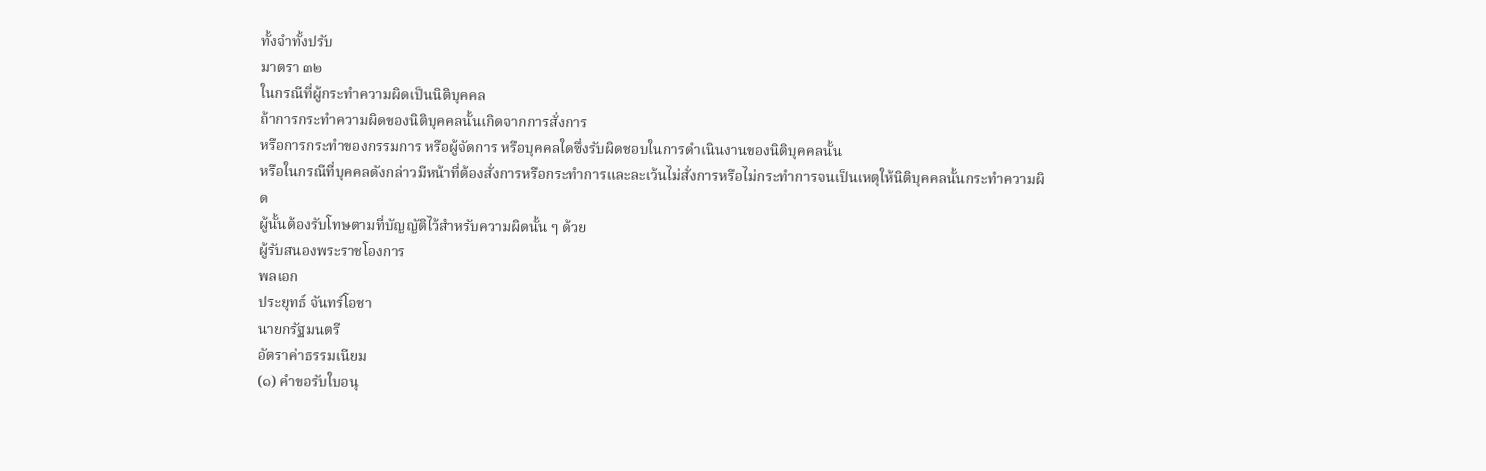ทั้งจำทั้งปรับ
มาตรา ๓๒
ในกรณีที่ผู้กระทำความผิดเป็นนิติบุคคล
ถ้าการกระทำความผิดของนิติบุคคลนั้นเกิดจากการสั่งการ
หรือการกระทำของกรรมการ หรือผู้จัดการ หรือบุคคลใดซึ่งรับผิดชอบในการดำเนินงานของนิติบุคคลนั้น
หรือในกรณีที่บุคคลดังกล่าวมีหน้าที่ต้องสั่งการหรือกระทำการและละเว้นไม่สั่งการหรือไม่กระทำการจนเป็นเหตุให้นิติบุคคลนั้นกระทำความผิด
ผู้นั้นต้องรับโทษตามที่บัญญัติไว้สำหรับความผิดนั้น ๆ ด้วย
ผู้รับสนองพระราชโองการ
พลเอก
ประยุทธ์ จันทร์โอชา
นายกรัฐมนตรี
อัตราค่าธรรมเนียม
(๑) คำขอรับใบอนุ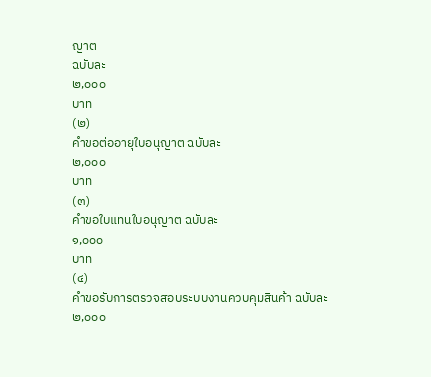ญาต
ฉบับละ
๒,๐๐๐
บาท
(๒)
คำขอต่ออายุใบอนุญาต ฉบับละ
๒,๐๐๐
บาท
(๓)
คำขอใบแทนใบอนุญาต ฉบับละ
๑,๐๐๐
บาท
(๔)
คำขอรับการตรวจสอบระบบงานควบคุมสินค้า ฉบับละ
๒,๐๐๐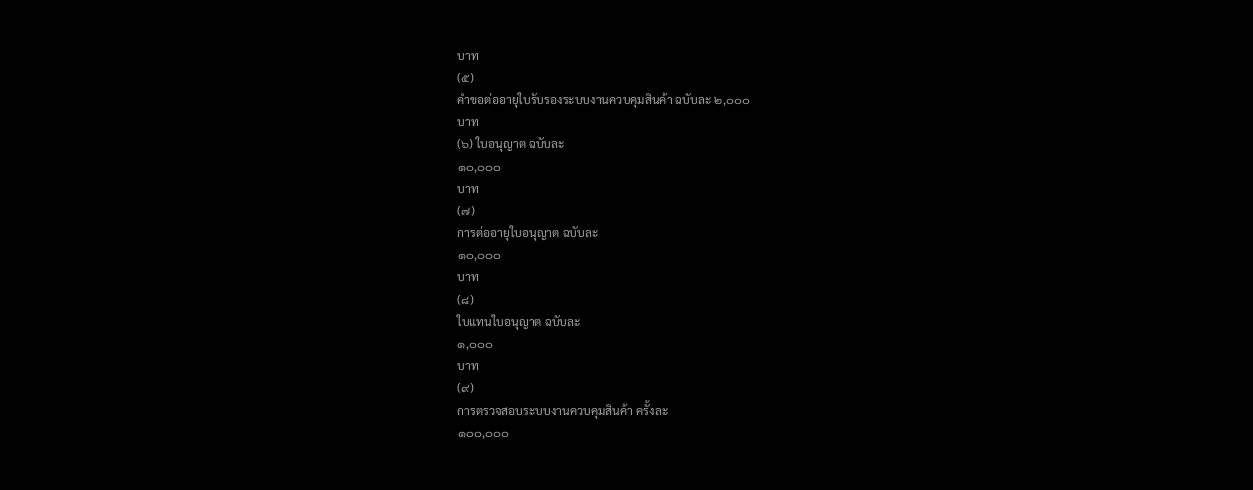บาท
(๕)
คำขอต่ออายุใบรับรองระบบงานควบคุมสินค้า ฉบับละ ๒,๐๐๐
บาท
(๖) ใบอนุญาต ฉบับละ
๑๐,๐๐๐
บาท
(๗)
การต่ออายุใบอนุญาต ฉบับละ
๑๐,๐๐๐
บาท
(๘)
ใบแทนใบอนุญาต ฉบับละ
๑,๐๐๐
บาท
(๙)
การตรวจสอบระบบงานควบคุมสินค้า ครั้งละ
๑๐๐,๐๐๐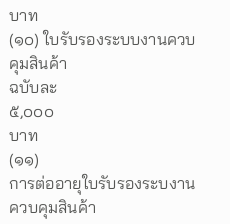บาท
(๑๐) ใบรับรองระบบงานควบคุมสินค้า
ฉบับละ
๕,๐๐๐
บาท
(๑๑)
การต่ออายุใบรับรองระบงานควบคุมสินค้า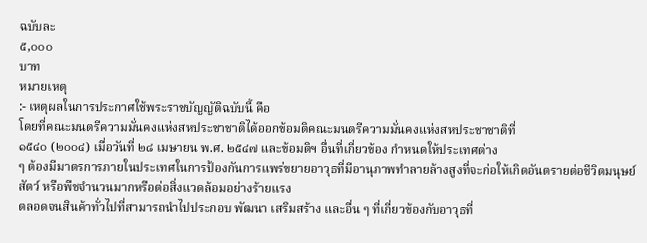ฉบับละ
๕,๐๐๐
บาท
หมายเหตุ
:- เหตุผลในการประกาศใช้พระราชบัญญัติฉบับนี้ คือ
โดยที่คณะมนตรีความมั่นคงแห่งสหประชาชาติได้ออกข้อมติคณะมนตรีความมั่นคงแห่งสหประชาชาติที่
๑๕๔๐ (๒๐๐๔) เมื่อวันที่ ๒๘ เมษายน พ.ศ. ๒๕๔๗ และข้อมติฯ อื่นที่เกี่ยวข้อง กำหนดให้ประเทศต่าง
ๆ ต้องมีมาตรการภายในประเทศในการป้องกันการแพร่ขยายอาวุธที่มีอานุภาพทำลายล้างสูงที่จะก่อให้เกิดอันตรายต่อชีวิตมนุษย์ สัตว์ หรือพืชจำนวนมากหรือต่อสิ่งแวดล้อมอย่างร้ายแรง
ตลอดจนสินค้าทั่วไปที่สามารถนำไปประกอบ พัฒนา เสริมสร้าง และอื่น ๆ ที่เกี่ยวข้องกับอาวุธที่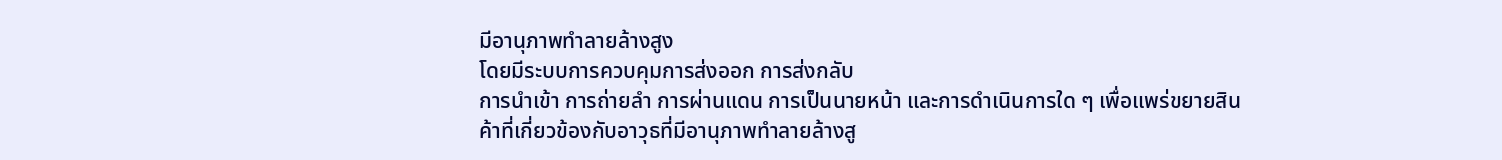มีอานุภาพทำลายล้างสูง
โดยมีระบบการควบคุมการส่งออก การส่งกลับ
การนำเข้า การถ่ายลำ การผ่านแดน การเป็นนายหน้า และการดำเนินการใด ๆ เพื่อแพร่ขยายสินค้าที่เกี่ยวข้องกับอาวุธที่มีอานุภาพทำลายล้างสู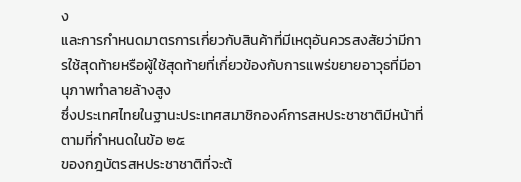ง
และการกำหนดมาตรการเกี่ยวกับสินค้าที่มีเหตุอันควรสงสัยว่ามีการใช้สุดท้ายหรือผู้ใช้สุดท้ายที่เกี่ยวข้องกับการแพร่ขยายอาวุธที่มีอานุภาพทำลายล้างสูง
ซึ่งประเทศไทยในฐานะประเทศสมาชิกองค์การสหประชาชาติมีหน้าที่ตามที่กำหนดในข้อ ๒๕
ของกฎบัตรสหประชาชาติที่จะต้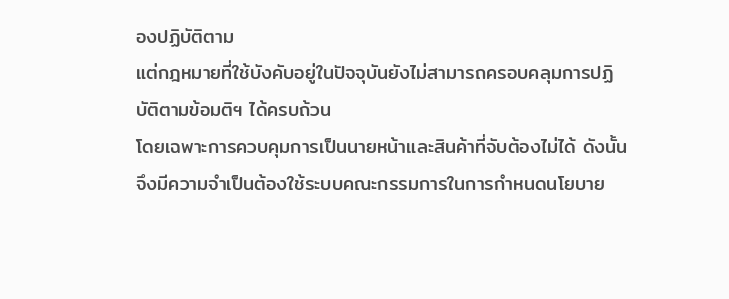องปฏิบัติตาม
แต่กฎหมายที่ใช้บังคับอยู่ในปัจจุบันยังไม่สามารถครอบคลุมการปฏิบัติตามข้อมติฯ ได้ครบถ้วน
โดยเฉพาะการควบคุมการเป็นนายหน้าและสินค้าที่จับต้องไม่ได้ ดังนั้น จึงมีความจำเป็นต้องใช้ระบบคณะกรรมการในการกำหนดนโยบาย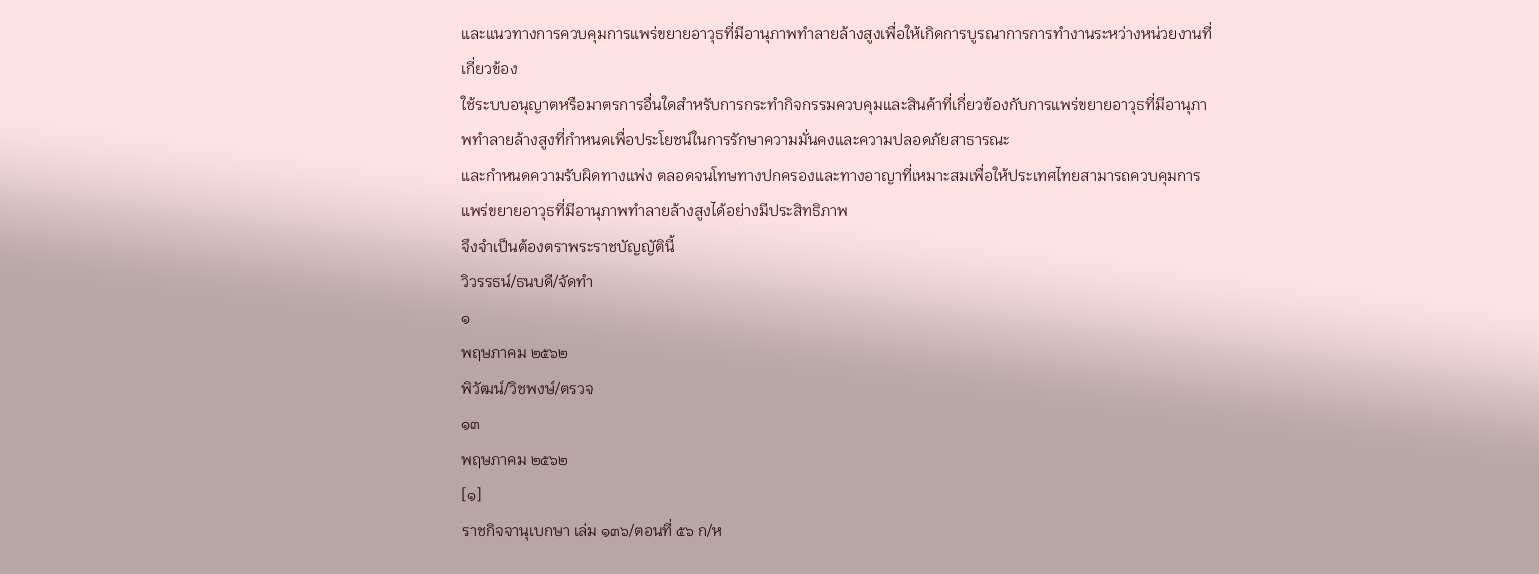และแนวทางการควบคุมการแพร่ขยายอาวุธที่มีอานุภาพทำลายล้างสูงเพื่อให้เกิดการบูรณาการการทำงานระหว่างหน่วยงานที่เกี่ยวข้อง
ใช้ระบบอนุญาตหรือมาตรการอื่นใดสำหรับการกระทำกิจกรรมควบคุมและสินค้าที่เกี่ยวข้องกับการแพร่ขยายอาวุธที่มีอานุภาพทำลายล้างสูงที่กำหนดเพื่อประโยชน์ในการรักษาความมั่นคงและความปลอดภัยสาธารณะ
และกำหนดความรับผิดทางแพ่ง ตลอดจนโทษทางปกครองและทางอาญาที่เหมาะสมเพื่อให้ประเทศไทยสามารถควบคุมการแพร่ขยายอาวุธที่มีอานุภาพทำลายล้างสูงได้อย่างมีประสิทธิภาพ
จึงจำเป็นต้องตราพระราชบัญญัตินี้
วิวรรธน์/ธนบดี/จัดทำ
๑
พฤษภาคม ๒๕๖๒
พิวัฒน์/วิชพงษ์/ตรวจ
๑๓
พฤษภาคม ๒๕๖๒
[๑]
ราชกิจจานุเบกษา เล่ม ๑๓๖/ตอนที่ ๕๖ ก/ห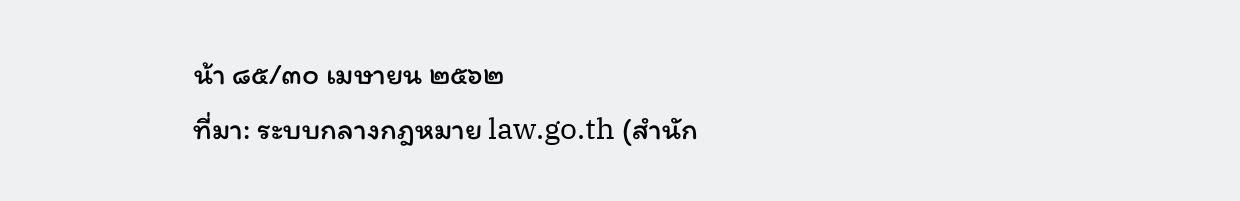น้า ๘๕/๓๐ เมษายน ๒๕๖๒
ที่มา: ระบบกลางกฎหมาย law.go.th (สำนัก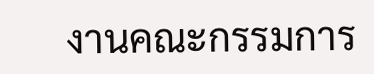งานคณะกรรมการ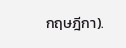กฤษฎีกา).